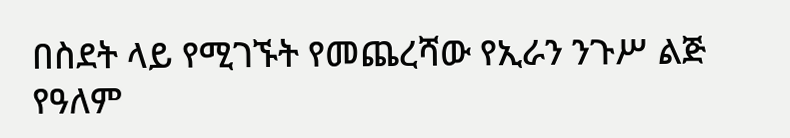በስደት ላይ የሚገኙት የመጨረሻው የኢራን ንጉሥ ልጅ የዓለም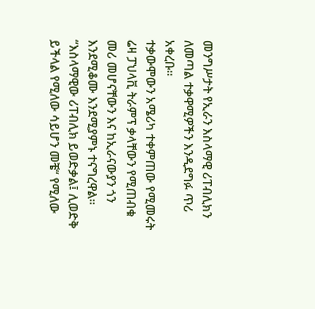መንግሥታት የኢራን እስላማዊ ሪፐብሊክን ለመጣል ተቃዋሚዎችን እንዲደግፉ ጥሪ አቀረቡ።
ተቃውሞውን አሜሪካ ተቀምጠው የሚመሩት ሬዛ ፓህላቪ ትራምፕ ቃላቸውን የሚጠብቁ መሪ መሆናቸውን እና ከኢራናውያን ጎን እንደሚቆሙ እንደሚያምኑ ተናግረዋል።
“እስላማዊው ሪፐብሊክ ይወድቃል፤ ሊወድቅ ይችላል የሚለው ሳይሆን መቼ“ የሚለው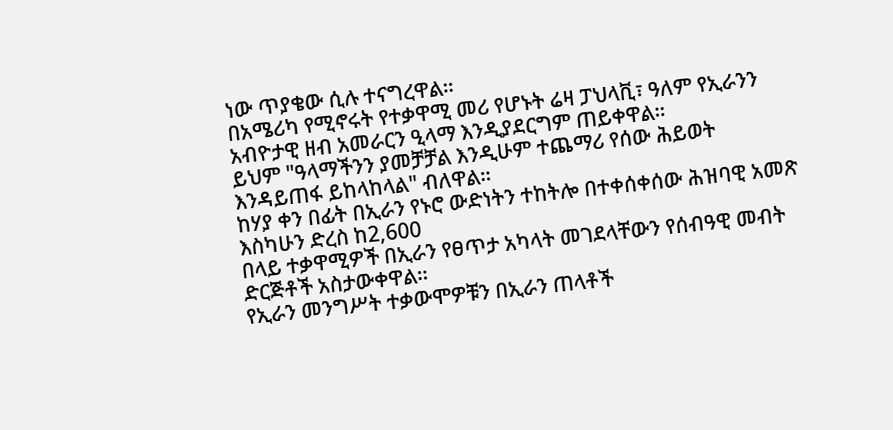ነው ጥያቄው ሲሉ ተናግረዋል።
በአሜሪካ የሚኖሩት የተቃዋሚ መሪ የሆኑት ሬዛ ፓህላቪ፣ ዓለም የኢራንን አብዮታዊ ዘብ አመራርን ዒላማ እንዲያደርግም ጠይቀዋል።
ይህም "ዓላማችንን ያመቻቻል እንዲሁም ተጨማሪ የሰው ሕይወት እንዳይጠፋ ይከላከላል" ብለዋል።
ከሃያ ቀን በፊት በኢራን የኑሮ ውድነትን ተከትሎ በተቀሰቀሰው ሕዝባዊ አመጽ
እስካሁን ድረስ ከ2,600
በላይ ተቃዋሚዎች በኢራን የፀጥታ አካላት መገደላቸውን የሰብዓዊ መብት ድርጅቶች አስታውቀዋል።
የኢራን መንግሥት ተቃውሞዎቹን በኢራን ጠላቶች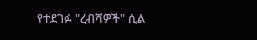የተደገፉ "ረብሻዎች" ሲል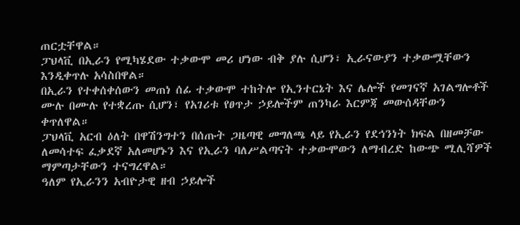ጠርቷቸዋል።
ፓህላቪ በኢራን የሚካሄደው ተቃውሞ መሪ ሆነው ብቅ ያሉ ሲሆን፣ ኢራናውያን ተቃውሟቸውን እንዲቀጥሉ አሳስበዋል።
በኢራን የተቀሰቀሰውን መጠነ ሰፊ ተቃውሞ ተከትሎ የኢንተርኔት እና ሌሎች የመገናኛ አገልግሎቶች ሙሉ በሙሉ የተቋረጡ ሲሆን፣ የአገሪቱ የፀጥታ ኃይሎችም ጠንካራ እርምጃ መውሰዳቸውን ቀጥለዋል።
ፓህላቪ አርብ ዕለት በዋሽንግተን በሰጡት ጋዜጣዊ መግለጫ ላይ የኢራን የደኅንነት ክፍል በዘመቻው ለመሳተፍ ፈቃደኛ አለመሆኑን እና የኢራን ባለሥልጣናት ተቃውሞውን ለማብረድ ከውጭ ሚሊሻዎች ማምጣታቸውን ተናግረዋል።
ዓለም የኢራንን አብዮታዊ ዘብ ኃይሎች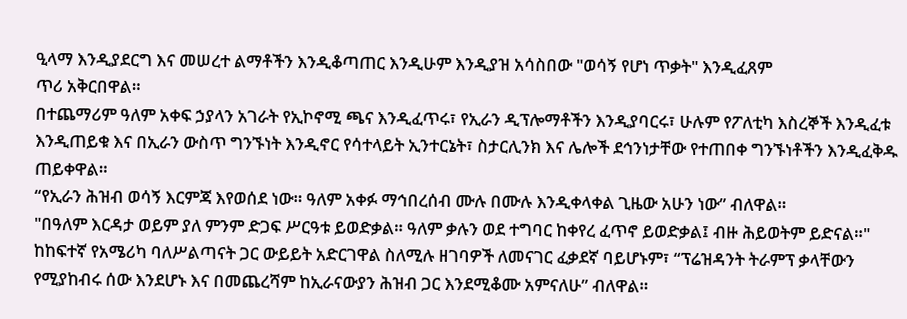ዒላማ እንዲያደርግ እና መሠረተ ልማቶችን እንዲቆጣጠር እንዲሁም እንዲያዝ አሳስበው "ወሳኝ የሆነ ጥቃት" እንዲፈጸም
ጥሪ አቅርበዋል።
በተጨማሪም ዓለም አቀፍ ኃያላን አገራት የኢኮኖሚ ጫና እንዲፈጥሩ፣ የኢራን ዲፕሎማቶችን እንዲያባርሩ፣ ሁሉም የፖለቲካ እስረኞች እንዲፈቱ እንዲጠይቁ እና በኢራን ውስጥ ግንኙነት እንዲኖር የሳተላይት ኢንተርኔት፣ ስታርሊንክ እና ሌሎች ደኅንነታቸው የተጠበቀ ግንኙነቶችን እንዲፈቅዱ ጠይቀዋል።
“የኢራን ሕዝብ ወሳኝ እርምጃ እየወሰደ ነው። ዓለም አቀፉ ማኅበረሰብ ሙሉ በሙሉ እንዲቀላቀል ጊዜው አሁን ነው” ብለዋል።
"በዓለም እርዳታ ወይም ያለ ምንም ድጋፍ ሥርዓቱ ይወድቃል። ዓለም ቃሉን ወደ ተግባር ከቀየረ ፈጥኖ ይወድቃል፤ ብዙ ሕይወትም ይድናል።"
ከከፍተኛ የአሜሪካ ባለሥልጣናት ጋር ውይይት አድርገዋል ስለሚሉ ዘገባዎች ለመናገር ፈቃደኛ ባይሆኑም፣ “ፕሬዝዳንት ትራምፕ ቃላቸውን
የሚያከብሩ ሰው እንደሆኑ እና በመጨረሻም ከኢራናውያን ሕዝብ ጋር እንደሚቆሙ አምናለሁ” ብለዋል።